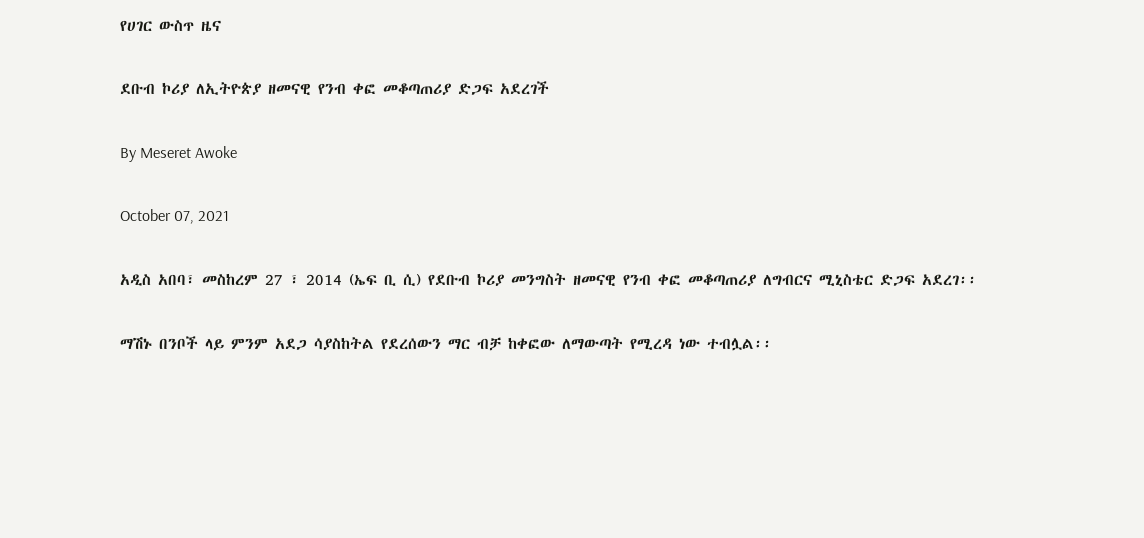የሀገር ውስጥ ዜና

ደቡብ ኮሪያ ለኢትዮጵያ ዘመናዊ የንብ ቀፎ መቆጣጠሪያ ድጋፍ አደረገች

By Meseret Awoke

October 07, 2021

አዲስ አበባ፣ መስከረም 27 ፣ 2014 (ኤፍ ቢ ሲ) የደቡብ ኮሪያ መንግስት ዘመናዊ የንብ ቀፎ መቆጣጠሪያ ለግብርና ሚኒስቴር ድጋፍ አደረገ፡፡

ማሽኑ በንቦች ላይ ምንም አደጋ ሳያስከትል የደረሰውን ማር ብቻ ከቀፎው ለማውጣት የሚረዳ ነው ተብሏል፡፡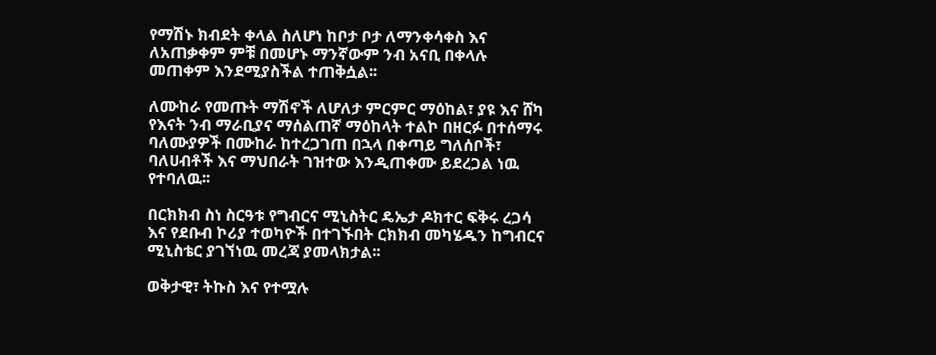የማሽኑ ክብደት ቀላል ስለሆነ ከቦታ ቦታ ለማንቀሳቀስ እና ለአጠቃቀም ምቹ በመሆኑ ማንኛውም ንብ አናቢ በቀላሉ መጠቀም እንደሚያስችል ተጠቅሷል፡፡

ለሙከራ የመጡት ማሽኖች ለሆለታ ምርምር ማዕከል፣ ያዩ እና ሸካ የእናት ንብ ማራቢያና ማሰልጠኛ ማዕከላት ተልኮ በዘርፉ በተሰማሩ ባለሙያዎች በሙከራ ከተረጋገጠ በኋላ በቀጣይ ግለሰቦች፣ ባለሀብቶች እና ማህበራት ገዝተው እንዲጠቀሙ ይደረጋል ነዉ የተባለዉ፡፡

በርክክብ ስነ ስርዓቱ የግብርና ሚኒስትር ዴኤታ ዶክተር ፍቅሩ ረጋሳ እና የደቡብ ኮሪያ ተወካዮች በተገኙበት ርክክብ መካሄዱን ከግብርና ሚኒስቴር ያገኘነዉ መረጃ ያመላክታል፡፡

ወቅታዊ፣ ትኩስ እና የተሟሉ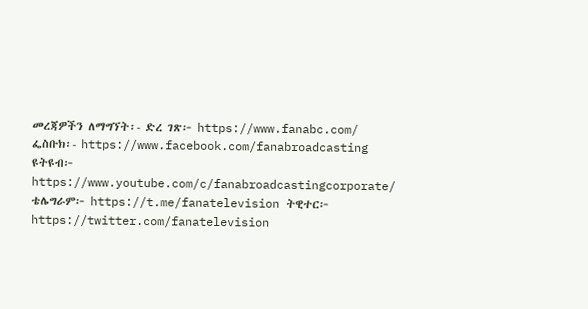መረጃዎችን ለማግኘት፡- ድረ ገጽ፦ https://www.fanabc.com/ ፌስቡክ፡- https://www.facebook.com/fanabroadcasting ዩትዩብ፦ https://www.youtube.com/c/fanabroadcastingcorporate/ ቴሌግራም፦ https://t.me/fanatelevision ትዊተር፦ https://twitter.com/fanatelevision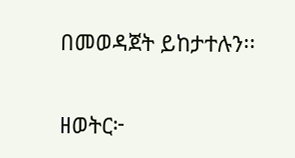በመወዳጀት ይከታተሉን፡፡

ዘወትር፦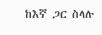ከእኛ ጋር ስላሉ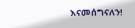እናመሰግናለን!